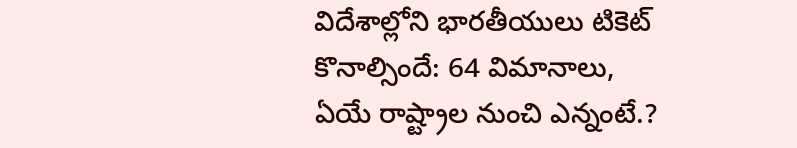విదేశాల్లోని భారతీయులు టికెట్ కొనాల్సిందే: 64 విమానాలు, ఏయే రాష్ట్రాల నుంచి ఎన్నంటే.?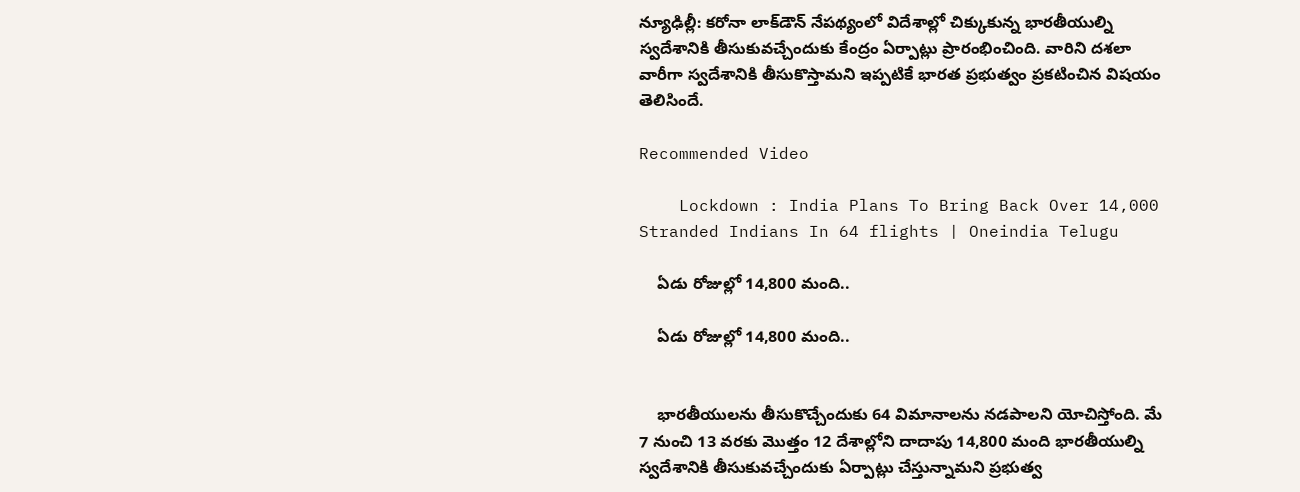న్యూఢిల్లీ: కరోనా లాక్‌డౌన్ నేపథ్యంలో విదేశాల్లో చిక్కుకున్న భారతీయుల్ని స్వదేశానికి తీసుకువచ్చేందుకు కేంద్రం ఏర్పాట్లు ప్రారంభించింది. వారిని దశలా వారీగా స్వదేశానికి తీసుకొస్తామని ఇప్పటికే భారత ప్రభుత్వం ప్రకటించిన విషయం తెలిసిందే.

Recommended Video

    Lockdown : India Plans To Bring Back Over 14,000 Stranded Indians In 64 flights | Oneindia Telugu

    ఏడు రోజుల్లో 14,800 మంది..

    ఏడు రోజుల్లో 14,800 మంది..


    భారతీయులను తీసుకొచ్చేందుకు 64 విమానాలను నడపాలని యోచిస్తోంది. మే 7 నుంచి 13 వరకు మొత్తం 12 దేశాల్లోని దాదాపు 14,800 మంది భారతీయుల్ని స్వదేశానికి తీసుకువచ్చేందుకు ఏర్పాట్లు చేస్తున్నామని ప్రభుత్వ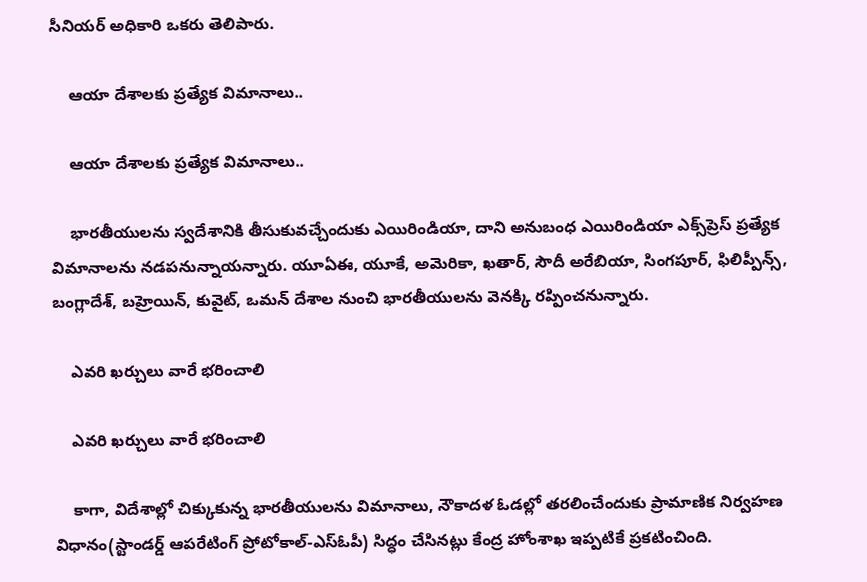సీనియర్ అధికారి ఒకరు తెలిపారు.

    ఆయా దేశాలకు ప్రత్యేక విమానాలు..

    ఆయా దేశాలకు ప్రత్యేక విమానాలు..

    భారతీయులను స్వదేశానికి తీసుకువచ్చేందుకు ఎయిరిండియా, దాని అనుబంధ ఎయిరిండియా ఎక్స్‌ప్రెస్ ప్రత్యేక విమానాలను నడపనున్నాయన్నారు. యూఏఈ, యూకే, అమెరికా, ఖతార్, సౌదీ అరేబియా, సింగపూర్, ఫిలిప్పీన్స్, బంగ్లాదేశ్, బహ్రెయిన్, కువైట్, ఒమన్ దేశాల నుంచి భారతీయులను వెనక్కి రప్పించనున్నారు.

    ఎవరి ఖర్చులు వారే భరించాలి

    ఎవరి ఖర్చులు వారే భరించాలి

    కాగా, విదేశాల్లో చిక్కుకున్న భారతీయులను విమానాలు, నౌకాదళ ఓడల్లో తరలించేందుకు ప్రామాణిక నిర్వహణ విధానం(స్టాండర్డ్ ఆపరేటింగ్ ప్రోటోకాల్-ఎస్ఓపీ) సిద్ధం చేసినట్లు కేంద్ర హోంశాఖ ఇప్పటికే ప్రకటించింది.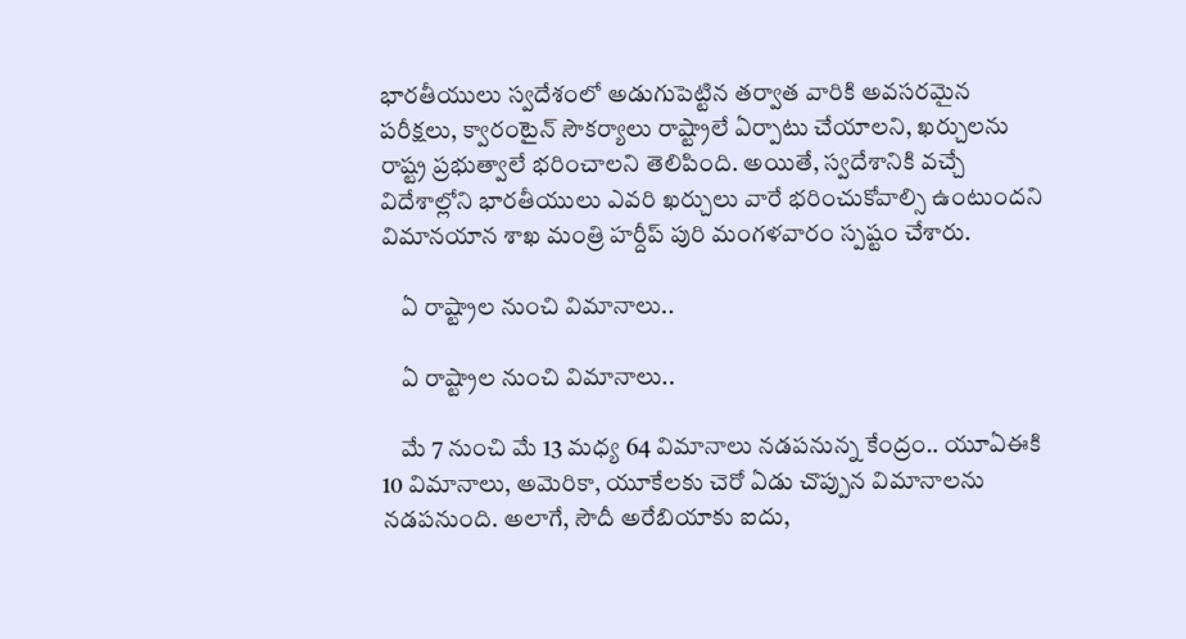భారతీయులు స్వదేశంలో అడుగుపెట్టిన తర్వాత వారికి అవసరమైన పరీక్షలు, క్వారంటైన్ సౌకర్యాలు రాష్ట్రాలే ఏర్పాటు చేయాలని, ఖర్చులను రాష్ట్ర ప్రభుత్వాలే భరించాలని తెలిపింది. అయితే, స్వదేశానికి వచ్చే విదేశాల్లోని భారతీయులు ఎవరి ఖర్చులు వారే భరించుకోవాల్సి ఉంటుందని విమానయాన శాఖ మంత్రి హర్దీప్ పురి మంగళవారం స్పష్టం చేశారు.

    ఏ రాష్ట్రాల నుంచి విమానాలు..

    ఏ రాష్ట్రాల నుంచి విమానాలు..

    మే 7 నుంచి మే 13 మధ్య 64 విమానాలు నడపనున్న కేంద్రం.. యూఏఈకి 10 విమానాలు, అమెరికా, యూకేలకు చెరో ఏడు చొప్పున విమానాలను నడపనుంది. అలాగే, సౌదీ అరేబియాకు ఐదు,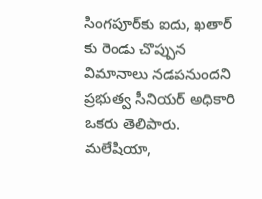సింగపూర్‌కు ఐదు, ఖతార్ కు రెండు చొప్పున విమానాలు నడపనుందని ప్రభుత్వ సీనియర్ అధికారి ఒకరు తెలిపారు. మలేషియా,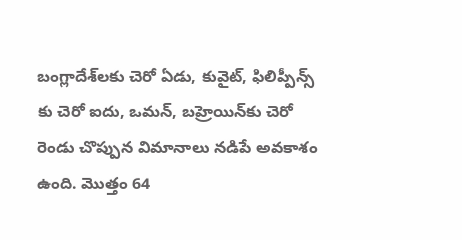బంగ్లాదేశ్‌లకు చెరో ఏడు, కువైట్, ఫిలిప్పీన్స్ కు చెరో ఐదు, ఒమన్, బహ్రెయిన్‌కు చెరో రెండు చొప్పున విమానాలు నడిపే అవకాశం ఉంది. మొత్తం 64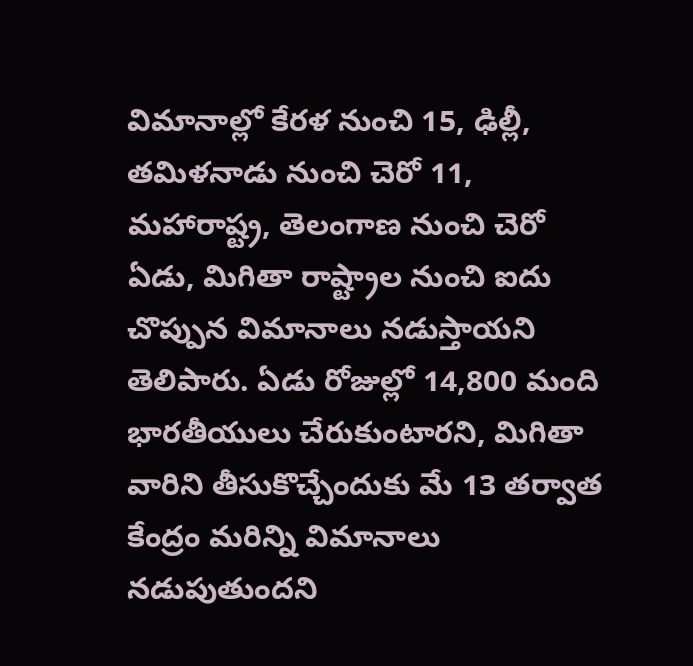విమానాల్లో కేరళ నుంచి 15, ఢిల్లీ, తమిళనాడు నుంచి చెరో 11, మహారాష్ట్ర, తెలంగాణ నుంచి చెరో ఏడు, మిగితా రాష్ట్రాల నుంచి ఐదు చొప్పున విమానాలు నడుస్తాయని తెలిపారు. ఏడు రోజుల్లో 14,800 మంది భారతీయులు చేరుకుంటారని, మిగితా వారిని తీసుకొచ్చేందుకు మే 13 తర్వాత కేంద్రం మరిన్ని విమానాలు నడుపుతుందని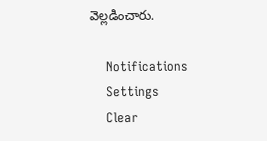వెల్లడించారు.

    Notifications
    Settings
    Clear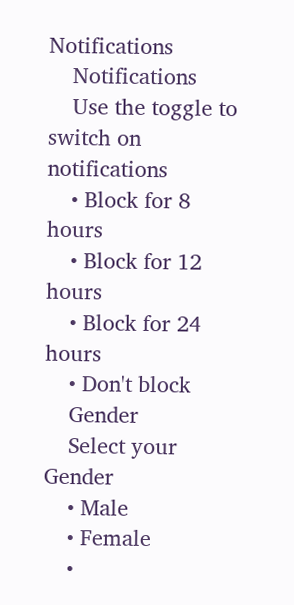Notifications
    Notifications
    Use the toggle to switch on notifications
    • Block for 8 hours
    • Block for 12 hours
    • Block for 24 hours
    • Don't block
    Gender
    Select your Gender
    • Male
    • Female
    •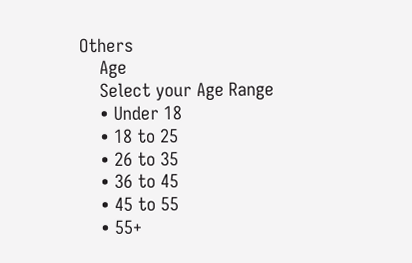Others
    Age
    Select your Age Range
    • Under 18
    • 18 to 25
    • 26 to 35
    • 36 to 45
    • 45 to 55
    • 55+